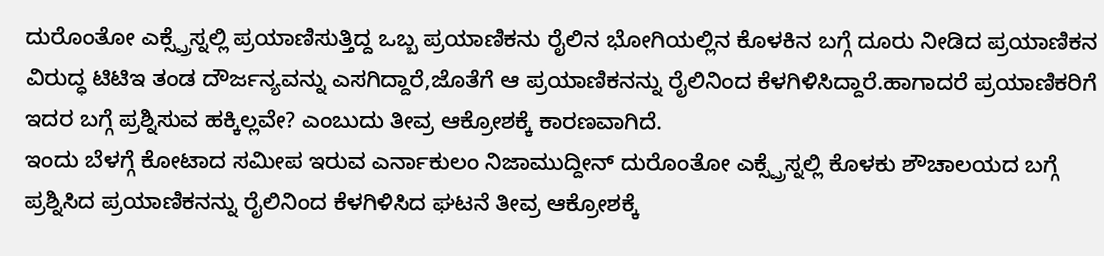ದುರೊಂತೋ ಎಕ್ಸ್ಪ್ರೆಸ್ನಲ್ಲಿ ಪ್ರಯಾಣಿಸುತ್ತಿದ್ದ ಒಬ್ಬ ಪ್ರಯಾಣಿಕನು ರೈಲಿನ ಭೋಗಿಯಲ್ಲಿನ ಕೊಳಕಿನ ಬಗ್ಗೆ ದೂರು ನೀಡಿದ ಪ್ರಯಾಣಿಕನ ವಿರುದ್ಧ ಟಿಟಿಇ ತಂಡ ದೌರ್ಜನ್ಯವನ್ನು ಎಸಗಿದ್ದಾರೆ,ಜೊತೆಗೆ ಆ ಪ್ರಯಾಣಿಕನನ್ನು ರೈಲಿನಿಂದ ಕೆಳಗಿಳಿಸಿದ್ದಾರೆ.ಹಾಗಾದರೆ ಪ್ರಯಾಣಿಕರಿಗೆ ಇದರ ಬಗ್ಗೆ ಪ್ರಶ್ನಿಸುವ ಹಕ್ಕಿಲ್ಲವೇ? ಎಂಬುದು ತೀವ್ರ ಆಕ್ರೋಶಕ್ಕೆ ಕಾರಣವಾಗಿದೆ.
ಇಂದು ಬೆಳಗ್ಗೆ ಕೋಟಾದ ಸಮೀಪ ಇರುವ ಎರ್ನಾಕುಲಂ ನಿಜಾಮುದ್ದೀನ್ ದುರೊಂತೋ ಎಕ್ಸ್ಪ್ರೆಸ್ನಲ್ಲಿ ಕೊಳಕು ಶೌಚಾಲಯದ ಬಗ್ಗೆ ಪ್ರಶ್ನಿಸಿದ ಪ್ರಯಾಣಿಕನನ್ನು ರೈಲಿನಿಂದ ಕೆಳಗಿಳಿಸಿದ ಘಟನೆ ತೀವ್ರ ಆಕ್ರೋಶಕ್ಕೆ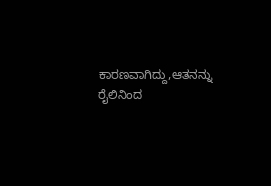ಕಾರಣವಾಗಿದ್ದು,ಆತನನ್ನು ರೈಲಿನಿಂದ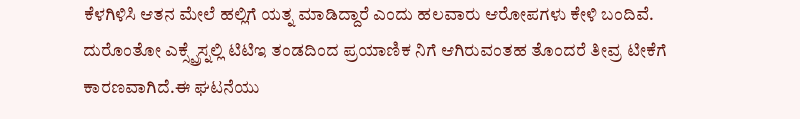ಕೆಳಗಿಳಿಸಿ ಆತನ ಮೇಲೆ ಹಲ್ಲಿಗೆ ಯತ್ನ ಮಾಡಿದ್ದಾರೆ ಎಂದು ಹಲವಾರು ಆರೋಪಗಳು ಕೇಳಿ ಬಂದಿವೆ.
ದುರೊಂತೋ ಎಕ್ಸ್ಪ್ರೆಸ್ನಲ್ಲಿ ಟಿಟಿಇ ತಂಡದಿಂದ ಪ್ರಯಾಣಿಕ ನಿಗೆ ಆಗಿರುವಂತಹ ತೊಂದರೆ ತೀವ್ರ ಟೀಕೆಗೆ ಕಾರಣವಾಗಿದೆ.ಈ ಘಟನೆಯು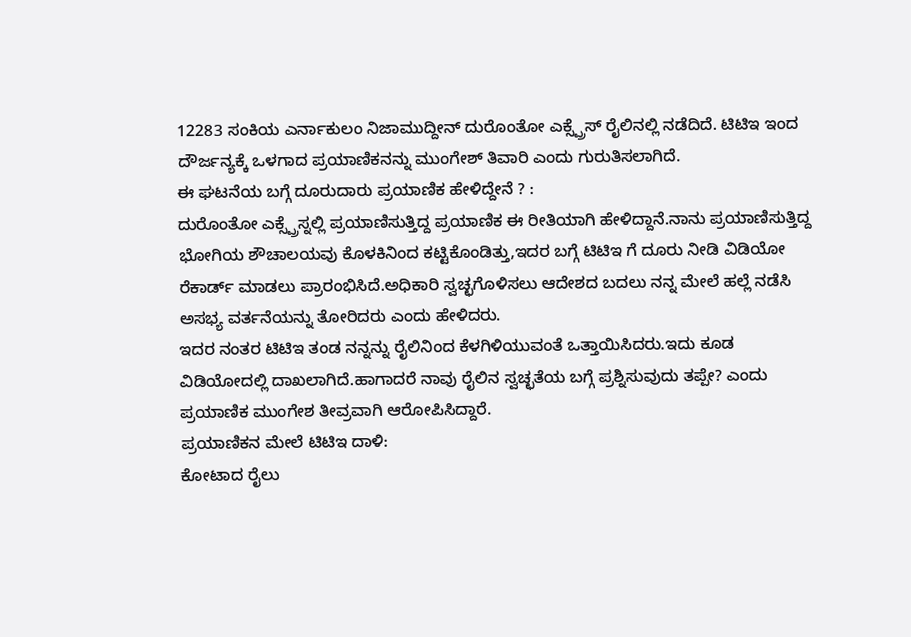12283 ಸಂಕಿಯ ಎರ್ನಾಕುಲಂ ನಿಜಾಮುದ್ದೀನ್ ದುರೊಂತೋ ಎಕ್ಸ್ಪ್ರೆಸ್ ರೈಲಿನಲ್ಲಿ ನಡೆದಿದೆ. ಟಿಟಿಇ ಇಂದ ದೌರ್ಜನ್ಯಕ್ಕೆ ಒಳಗಾದ ಪ್ರಯಾಣಿಕನನ್ನು ಮುಂಗೇಶ್ ತಿವಾರಿ ಎಂದು ಗುರುತಿಸಲಾಗಿದೆ.
ಈ ಘಟನೆಯ ಬಗ್ಗೆ ದೂರುದಾರು ಪ್ರಯಾಣಿಕ ಹೇಳಿದ್ದೇನೆ ? :
ದುರೊಂತೋ ಎಕ್ಸ್ಪ್ರೆಸ್ನಲ್ಲಿ ಪ್ರಯಾಣಿಸುತ್ತಿದ್ದ ಪ್ರಯಾಣಿಕ ಈ ರೀತಿಯಾಗಿ ಹೇಳಿದ್ದಾನೆ.ನಾನು ಪ್ರಯಾಣಿಸುತ್ತಿದ್ದ ಭೋಗಿಯ ಶೌಚಾಲಯವು ಕೊಳಕಿನಿಂದ ಕಟ್ಟಿಕೊಂಡಿತ್ತು,ಇದರ ಬಗ್ಗೆ ಟಿಟಿಇ ಗೆ ದೂರು ನೀಡಿ ವಿಡಿಯೋ ರೆಕಾರ್ಡ್ ಮಾಡಲು ಪ್ರಾರಂಭಿಸಿದೆ.ಅಧಿಕಾರಿ ಸ್ವಚ್ಛಗೊಳಿಸಲು ಆದೇಶದ ಬದಲು ನನ್ನ ಮೇಲೆ ಹಲ್ಲೆ ನಡೆಸಿ ಅಸಭ್ಯ ವರ್ತನೆಯನ್ನು ತೋರಿದರು ಎಂದು ಹೇಳಿದರು.
ಇದರ ನಂತರ ಟಿಟಿಇ ತಂಡ ನನ್ನನ್ನು ರೈಲಿನಿಂದ ಕೆಳಗಿಳಿಯುವಂತೆ ಒತ್ತಾಯಿಸಿದರು.ಇದು ಕೂಡ ವಿಡಿಯೋದಲ್ಲಿ ದಾಖಲಾಗಿದೆ.ಹಾಗಾದರೆ ನಾವು ರೈಲಿನ ಸ್ವಚ್ಛತೆಯ ಬಗ್ಗೆ ಪ್ರಶ್ನಿಸುವುದು ತಪ್ಪೇ? ಎಂದು ಪ್ರಯಾಣಿಕ ಮುಂಗೇಶ ತೀವ್ರವಾಗಿ ಆರೋಪಿಸಿದ್ದಾರೆ.
ಪ್ರಯಾಣಿಕನ ಮೇಲೆ ಟಿಟಿಇ ದಾಳಿ:
ಕೋಟಾದ ರೈಲು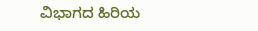ವಿಭಾಗದ ಹಿರಿಯ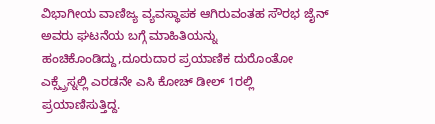ವಿಭಾಗೀಯ ವಾಣಿಜ್ಯ ವ್ಯವಸ್ಥಾಪಕ ಆಗಿರುವಂತಹ ಸೌರಭ ಜೈನ್ ಅವರು ಘಟನೆಯ ಬಗ್ಗೆ ಮಾಹಿತಿಯನ್ನು ಹಂಚಿಕೊಂಡಿದ್ದು,ದೂರುದಾರ ಪ್ರಯಾಣಿಕ ದುರೊಂತೋ ಎಕ್ಸ್ಪ್ರೆಸ್ನಲ್ಲಿ ಎರಡನೇ ಎಸಿ ಕೋಚ್ ಡೀಲ್ 1ರಲ್ಲಿ ಪ್ರಯಾಣಿಸುತ್ತಿದ್ದ.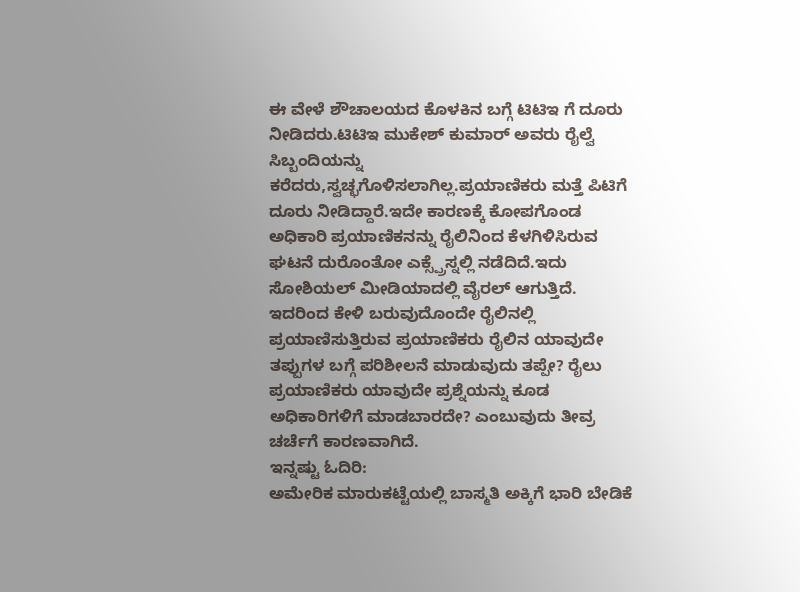ಈ ವೇಳೆ ಶೌಚಾಲಯದ ಕೊಳಕಿನ ಬಗ್ಗೆ ಟಿಟಿಇ ಗೆ ದೂರು ನೀಡಿದರು.ಟಿಟಿಇ ಮುಕೇಶ್ ಕುಮಾರ್ ಅವರು ರೈಲ್ವೆ ಸಿಬ್ಬಂದಿಯನ್ನು ಕರೆದರು,ಸ್ವಚ್ಛಗೊಳಿಸಲಾಗಿಲ್ಲ.ಪ್ರಯಾಣಿಕರು ಮತ್ತೆ ಪಿಟಿಗೆ ದೂರು ನೀಡಿದ್ದಾರೆ.ಇದೇ ಕಾರಣಕ್ಕೆ ಕೋಪಗೊಂಡ ಅಧಿಕಾರಿ ಪ್ರಯಾಣಿಕನನ್ನು ರೈಲಿನಿಂದ ಕೆಳಗಿಳಿಸಿರುವ ಘಟನೆ ದುರೊಂತೋ ಎಕ್ಸ್ಪ್ರೆಸ್ನಲ್ಲಿ ನಡೆದಿದೆ.ಇದು ಸೋಶಿಯಲ್ ಮೀಡಿಯಾದಲ್ಲಿ ವೈರಲ್ ಆಗುತ್ತಿದೆ.
ಇದರಿಂದ ಕೇಳಿ ಬರುವುದೊಂದೇ ರೈಲಿನಲ್ಲಿ ಪ್ರಯಾಣಿಸುತ್ತಿರುವ ಪ್ರಯಾಣಿಕರು ರೈಲಿನ ಯಾವುದೇ ತಪ್ಪುಗಳ ಬಗ್ಗೆ ಪರಿಶೀಲನೆ ಮಾಡುವುದು ತಪ್ಪೇ? ರೈಲು ಪ್ರಯಾಣಿಕರು ಯಾವುದೇ ಪ್ರಶ್ನೆಯನ್ನು ಕೂಡ ಅಧಿಕಾರಿಗಳಿಗೆ ಮಾಡಬಾರದೇ? ಎಂಬುವುದು ತೀವ್ರ ಚರ್ಚೆಗೆ ಕಾರಣವಾಗಿದೆ.
ಇನ್ನಷ್ಟು ಓದಿರಿ:
ಅಮೇರಿಕ ಮಾರುಕಟ್ಟೆಯಲ್ಲಿ ಬಾಸ್ಮತಿ ಅಕ್ಕಿಗೆ ಭಾರಿ ಬೇಡಿಕೆ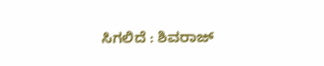ಸಿಗಲಿದೆ : ಶಿವರಾಜ್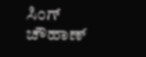ಸಿಂಗ್ ಚೌಹಾಣ್